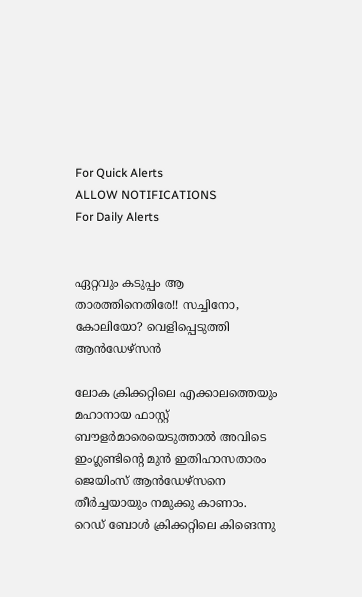For Quick Alerts
ALLOW NOTIFICATIONS
For Daily Alerts


ഏറ്റവും കടുപ്പം ആ താരത്തിനെതിരേ!! സച്ചിനോ, കോലിയോ? വെളിപ്പെടുത്തി ആന്‍ഡേഴ്‌സന്‍

ലോക ക്രിക്കറ്റിലെ എക്കാലത്തെയും മഹാനായ ഫാസ്റ്റ് ബൗളര്‍മാരെയെടുത്താല്‍ അവിടെ ഇംഗ്ലണ്ടിന്റെ മുന്‍ ഇതിഹാസതാരം ജെയിംസ് ആന്‍ഡേഴ്‌സനെ തീര്‍ച്ചയായും നമുക്കു കാണാം. റെഡ് ബോള്‍ ക്രിക്കറ്റിലെ കിങെന്നു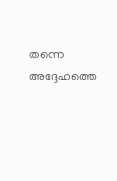തന്നെ അദ്ദേഹത്തെ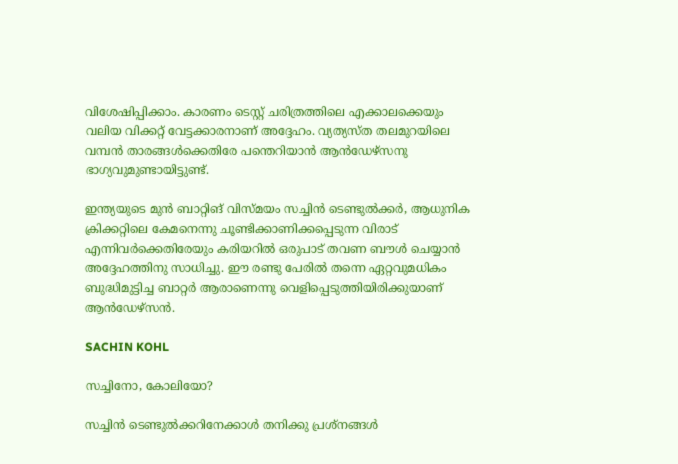വിശേഷിപ്പിക്കാം. കാരണം ടെസ്റ്റ് ചരിത്രത്തിലെ എക്കാലക്കെയും വലിയ വിക്കറ്റ് വേട്ടക്കാരനാണ് അദ്ദേഹം. വ്യത്യസ്ത തലമുറയിലെ വമ്പന്‍ താരങ്ങള്‍ക്കെതിരേ പന്തെറിയാന്‍ ആന്‍ഡേഴ്‌സനു ഭാഗ്യവുമുണ്ടായിട്ടുണ്ട്.

ഇന്ത്യയുടെ മുന്‍ ബാറ്റിങ് വിസ്മയം സച്ചിന്‍ ടെണ്ടുല്‍ക്കര്‍, ആധുനിക ക്രിക്കറ്റിലെ കേമനെന്നു ചൂണ്ടിക്കാണിക്കപ്പെടുന്ന വിരാട് എന്നിവര്‍ക്കെതിരേയും കരിയറില്‍ ഒരുപാട് തവണ ബൗള്‍ ചെയ്യാന്‍ അദ്ദേഹത്തിനു സാധിച്ചു. ഈ രണ്ടു പേരില്‍ തന്നെ ഏറ്റവുമധികം ബുദ്ധിമുട്ടിച്ച ബാറ്റര്‍ ആരാണെന്നു വെളിപ്പെടുത്തിയിരിക്കുയാണ് ആന്‍ഡേഴ്‌സന്‍.

SACHIN KOHL

സച്ചിനോ, കോലിയോ?

സച്ചിന്‍ ടെണ്ടുല്‍ക്കറിനേക്കാള്‍ തനിക്കു പ്രശ്‌നങ്ങള്‍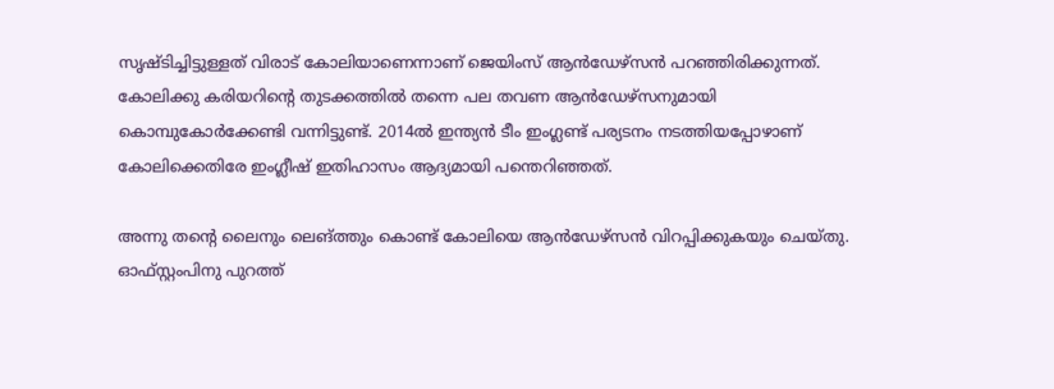സൃഷ്ടിച്ചിട്ടുള്ളത് വിരാട് കോലിയാണെന്നാണ് ജെയിംസ് ആന്‍ഡേഴ്‌സന്‍ പറഞ്ഞിരിക്കുന്നത്. കോലിക്കു കരിയറിന്റെ തുടക്കത്തില്‍ തന്നെ പല തവണ ആന്‍ഡേഴ്‌സനുമായി കൊമ്പുകോര്‍ക്കേണ്ടി വന്നിട്ടുണ്ട്. 2014ല്‍ ഇന്ത്യന്‍ ടീം ഇംഗ്ലണ്ട് പര്യടനം നടത്തിയപ്പോഴാണ് കോലിക്കെതിരേ ഇംഗ്ലീഷ് ഇതിഹാസം ആദ്യമായി പന്തെറിഞ്ഞത്.

അന്നു തന്റെ ലൈനും ലെങ്ത്തും കൊണ്ട് കോലിയെ ആന്‍ഡേഴ്‌സന്‍ വിറപ്പിക്കുകയും ചെയ്തു. ഓഫ്സ്റ്റംപിനു പുറത്ത്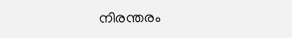നിരന്തരം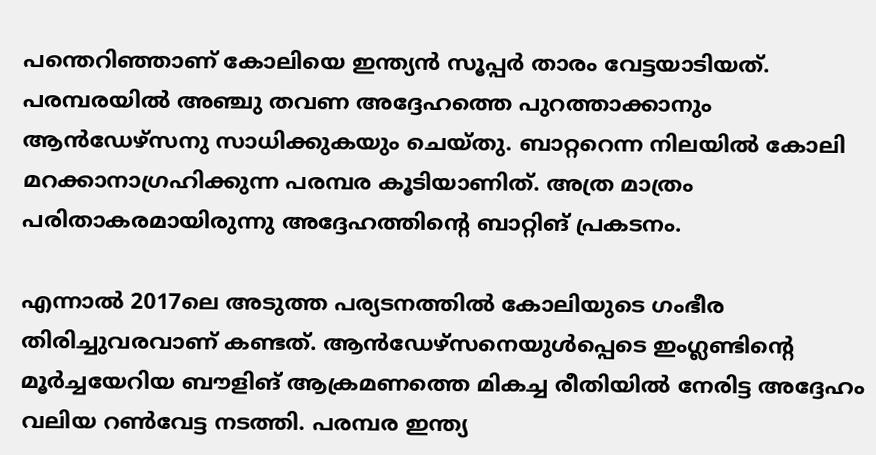പന്തെറിഞ്ഞാണ് കോലിയെ ഇന്ത്യന്‍ സൂപ്പര്‍ താരം വേട്ടയാടിയത്. പരമ്പരയില്‍ അഞ്ചു തവണ അദ്ദേഹത്തെ പുറത്താക്കാനും ആന്‍ഡേഴ്‌സനു സാധിക്കുകയും ചെയ്തു. ബാറ്ററെന്ന നിലയില്‍ കോലി മറക്കാനാഗ്രഹിക്കുന്ന പരമ്പര കൂടിയാണിത്. അത്ര മാത്രം പരിതാകരമായിരുന്നു അദ്ദേഹത്തിന്റെ ബാറ്റിങ് പ്രകടനം.

എന്നാല്‍ 2017ലെ അടുത്ത പര്യടനത്തില്‍ കോലിയുടെ ഗംഭീര തിരിച്ചുവരവാണ് കണ്ടത്. ആന്‍ഡേഴ്‌സനെയുള്‍പ്പെടെ ഇംഗ്ലണ്ടിന്റെ മൂര്‍ച്ചയേറിയ ബൗളിങ് ആക്രമണത്തെ മികച്ച രീതിയില്‍ നേരിട്ട അദ്ദേഹം വലിയ റണ്‍വേട്ട നടത്തി. പരമ്പര ഇന്ത്യ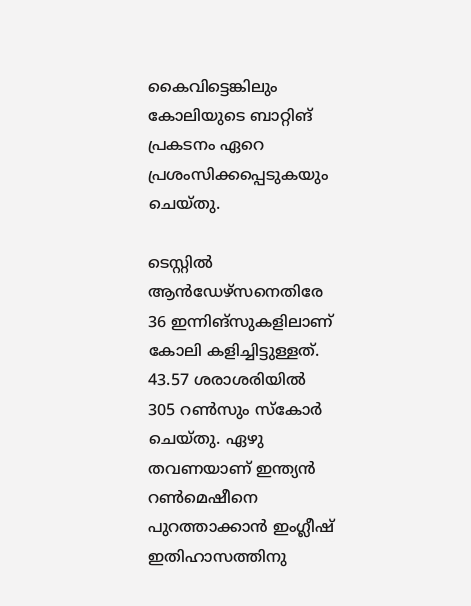കൈവിട്ടെങ്കിലും കോലിയുടെ ബാറ്റിങ് പ്രകടനം ഏറെ പ്രശംസിക്കപ്പെടുകയും ചെയ്തു.

ടെസ്റ്റില്‍ ആന്‍ഡേഴ്‌സനെതിരേ 36 ഇന്നിങ്‌സുകളിലാണ് കോലി കളിച്ചിട്ടുള്ളത്. 43.57 ശരാശരിയില്‍ 305 റണ്‍സും സ്‌കോര്‍ ചെയ്തു. ഏഴു തവണയാണ് ഇന്ത്യന്‍ റണ്‍മെഷീനെ പുറത്താക്കാന്‍ ഇംഗ്ലീഷ് ഇതിഹാസത്തിനു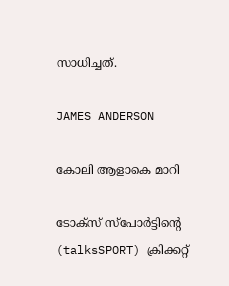സാധിച്ചത്.

JAMES ANDERSON

കോലി ആളാകെ മാറി

ടോക്‌സ് സ്‌പോര്‍ട്ടിന്റെ (talksSPORT) ക്രിക്കറ്റ്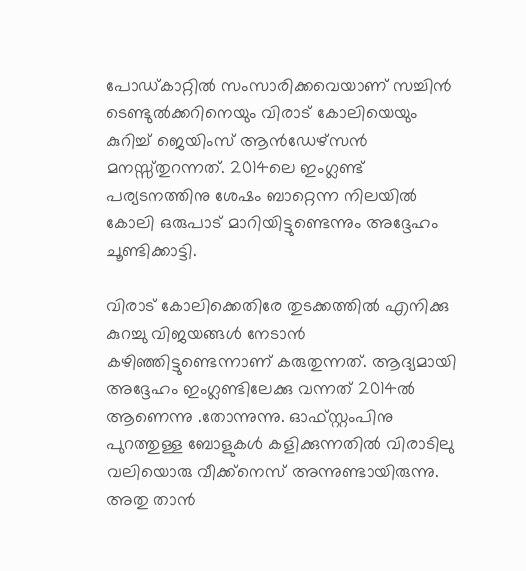പോഡ്കാറ്റില്‍ സംസാരിക്കവെയാണ് സച്ചിന്‍ ടെണ്ടുല്‍ക്കറിനെയും വിരാട് കോലിയെയും കുറിച്ച് ജെയിംസ് ആന്‍ഡേഴ്‌സന്‍ മനസ്സ്തുറന്നത്. 2014ലെ ഇംഗ്ലണ്ട് പര്യടനത്തിനു ശേഷം ബാറ്റെന്ന നിലയില്‍ കോലി ഒരുപാട് മാറിയിട്ടുണ്ടെന്നും അദ്ദേഹം ചൂണ്ടിക്കാട്ടി.

വിരാട് കോലിക്കെതിരേ തുടക്കത്തില്‍ എനിക്കു കുറച്ചു വിജയങ്ങള്‍ നേടാന്‍ കഴിഞ്ഞിട്ടുണ്ടെന്നാണ് കരുതുന്നത്. ആദ്യമായി അദ്ദേഹം ഇംഗ്ലണ്ടിലേക്കു വന്നത് 2014ല്‍ ആണെന്നു .തോന്നുന്നു. ഓഫ്സ്റ്റംപിനു പുറത്തുള്ള ബോളുകള്‍ കളിക്കുന്നതില്‍ വിരാടിലു വലിയൊരു വീക്ക്‌നെസ് അന്നുണ്ടായിരുന്നു. അതു താന്‍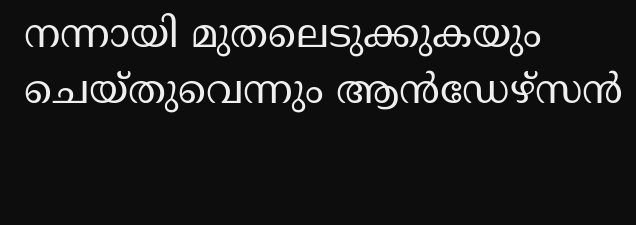നന്നായി മുതലെടുക്കുകയും ചെയ്തുവെന്നും ആന്‍ഡേഴ്‌സന്‍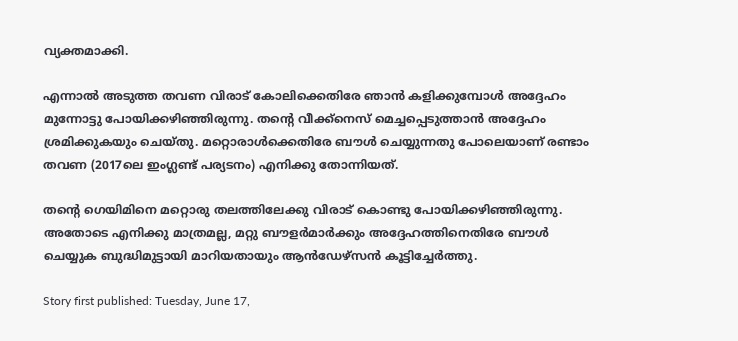വ്യക്തമാക്കി.

എന്നാല്‍ അടുത്ത തവണ വിരാട് കോലിക്കെതിരേ ഞാന്‍ കളിക്കുമ്പോള്‍ അദ്ദേഹം മുന്നോട്ടു പോയിക്കഴിഞ്ഞിരുന്നു. തന്റെ വീക്ക്‌നെസ് മെച്ചപ്പെടുത്താന്‍ അദ്ദേഹം ശ്രമിക്കുകയും ചെയ്തു. മറ്റൊരാള്‍ക്കെതിരേ ബൗള്‍ ചെയ്യുന്നതു പോലെയാണ് രണ്ടാം തവണ (2017ലെ ഇംഗ്ലണ്ട് പര്യടനം) എനിക്കു തോന്നിയത്.

തന്റെ ഗെയിമിനെ മറ്റൊരു തലത്തിലേക്കു വിരാട് കൊണ്ടു പോയിക്കഴിഞ്ഞിരുന്നു. അതോടെ എനിക്കു മാത്രമല്ല, മറ്റു ബൗളര്‍മാര്‍ക്കും അദ്ദേഹത്തിനെതിരേ ബൗള്‍ ചെയ്യുക ബുദ്ധിമുട്ടായി മാറിയതായും ആന്‍ഡേഴ്‌സന്‍ കൂട്ടിച്ചേര്‍ത്തു.

Story first published: Tuesday, June 17,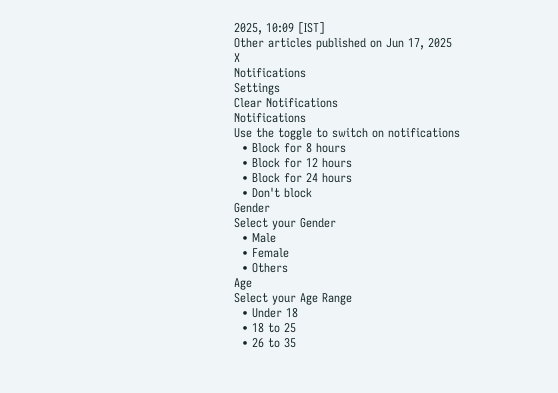2025, 10:09 [IST]
Other articles published on Jun 17, 2025
X
Notifications
Settings
Clear Notifications
Notifications
Use the toggle to switch on notifications
  • Block for 8 hours
  • Block for 12 hours
  • Block for 24 hours
  • Don't block
Gender
Select your Gender
  • Male
  • Female
  • Others
Age
Select your Age Range
  • Under 18
  • 18 to 25
  • 26 to 35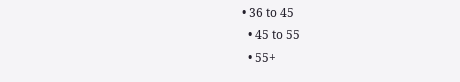• 36 to 45
  • 45 to 55
  • 55+